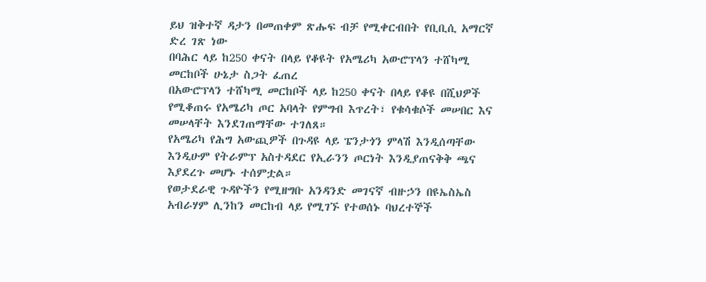ይህ ዝቅተኛ ዳታን በመጠቀም ጽሑፍ ብቻ የሚቀርብበት የቢቢሲ አማርኛ ድረ ገጽ ነው
በባሕር ላይ ከ250 ቀናት በላይ የቆዩት የአሜሪካ አውሮፕላን ተሸካሚ መርከቦች ሁኔታ ስጋት ፈጠረ
በአውሮፕላን ተሸካሚ መርከቦች ላይ ከ250 ቀናት በላይ የቆዩ በሺህዎች የሚቆጠሩ የአሜሪካ ጦር አባላት የምግብ እጥረት፣ የቁሳቁሶች መሠበር እና መሠላቸት እንደገጠማቸው ተገለጸ።
የአሜሪካ የሕግ አውጪዎች በጉዳዩ ላይ ፔንታጎን ምላሽ እንዲሰጣቸው እንዲሁም የትራምፕ አስተዳደር የኢራንን ጦርነት እንዲያጠናቅቅ ጫና እያደረጉ መሆኑ ተሰምቷል።
የወታደራዊ ጉዳዮችን የሚዘግቡ አንዳንድ መገናኛ ብዙኃን በዩኤስኤስ አብራሃም ሊንከን መርከብ ላይ የሚገኙ የተወሰኑ ባህረተኞች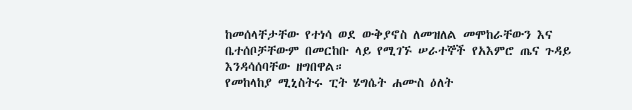ከመሰላቸታቸው የተነሳ ወደ ውቅያኖስ ለመዝለል መሞከራቸውን እና ቤተሰቦቻቸውም በመርከቡ ላይ የሚገኙ ሠራተኞች የአእምሮ ጤና ጉዳይ እንዳሳሰባቸው ዘግበዋል።
የመከላከያ ሚኒስትሩ ፒት ሄግሴት ሐሙስ ዕለት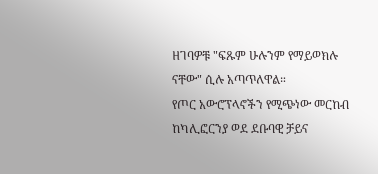ዘገባዎቹ "ፍጹም ሁሉንም የማይወክሉ ናቸው" ሲሉ አጣጥለዋል።
የጦር አውሮፕላኖችን የሚጭነው መርከብ ከካሊፎርንያ ወደ ደቡባዊ ቻይና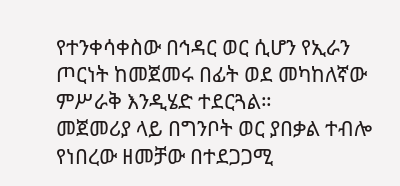የተንቀሳቀስው በኅዳር ወር ሲሆን የኢራን ጦርነት ከመጀመሩ በፊት ወደ መካከለኛው ምሥራቅ እንዲሄድ ተደርጓል።
መጀመሪያ ላይ በግንቦት ወር ያበቃል ተብሎ የነበረው ዘመቻው በተደጋጋሚ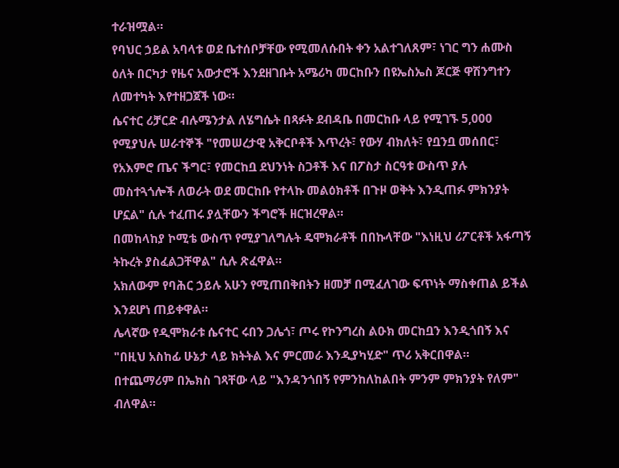ተራዝሟል።
የባህር ኃይል አባላቱ ወደ ቤተሰቦቻቸው የሚመለሱበት ቀን አልተገለጸም፣ ነገር ግን ሐሙስ ዕለት በርካታ የዜና አውታሮች እንደዘገቡት አሜሪካ መርከቡን በዩኤስኤስ ጆርጅ ዋሽንግተን ለመተካት እየተዘጋጀች ነው።
ሴናተር ሪቻርድ ብሉሜንታል ለሄግሴት በጻፉት ደብዳቤ በመርከቡ ላይ የሚገኙ 5,000 የሚያህሉ ሠራተኞች "የመሠረታዊ አቅርቦቶች እጥረት፣ የውሃ ብክለት፣ የቧንቧ መሰበር፣ የአእምሮ ጤና ችግር፣ የመርከቧ ደህንነት ስጋቶች እና በፖስታ ስርዓቱ ውስጥ ያሉ መስተጓጎሎች ለወራት ወደ መርከቡ የተላኩ መልዕክቶች በጉዞ ወቅት እንዲጠፉ ምክንያት ሆኗል" ሲሉ ተፈጠሩ ያሏቸውን ችግሮች ዘርዝረዋል።
በመከላከያ ኮሚቴ ውስጥ የሚያገለግሉት ዴሞክራቶች በበኩላቸው "እነዚህ ሪፖርቶች አፋጣኝ ትኩረት ያስፈልጋቸዋል" ሲሉ ጽፈዋል።
አክለውም የባሕር ኃይሉ አሁን የሚጠበቅበትን ዘመቻ በሚፈለገው ፍጥነት ማስቀጠል ይችል እንደሆነ ጠይቀዋል።
ሌላኛው የዲሞክራቱ ሴናተር ሩበን ጋሌጎ፣ ጦሩ የኮንግረስ ልዑክ መርከቧን እንዲጎበኝ እና "በዚህ አስከፊ ሁኔታ ላይ ክትትል እና ምርመራ እንዲያካሂድ" ጥሪ አቅርበዋል።
በተጨማሪም በኤክስ ገጻቸው ላይ "እንዳንጎበኝ የምንከለከልበት ምንም ምክንያት የለም" ብለዋል።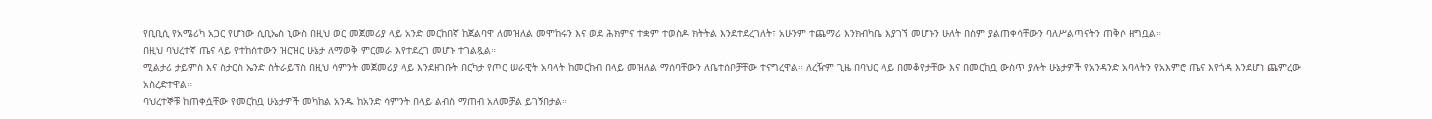የቢቢሲ የአሜሪካ አጋር የሆነው ሲቢኤስ ኒውስ በዚህ ወር መጀመሪያ ላይ አንድ መርከበኛ ከጀልባዋ ለመዝለል መሞከሩን እና ወደ ሕክምና ተቋም ተወስዶ ክትትል እንደተደረገለት፣ አሁንም ተጨማሪ እንክብካቤ እያገኘ መሆኑን ሁለት በስም ያልጠቀሳቸውን ባለሥልጣናትን ጠቅሶ ዘግቧል።
በዚህ ባህረተኛ ጤና ላይ የተከሰተውን ዝርዝር ሁኔታ ለማወቅ ምርመራ እየተደረገ መሆኑ ተገልጿል።
ሚልታሪ ታይምስ እና ስታርስ ኤንድ ስትራይፕስ በዚህ ሳምንት መጀመሪያ ላይ እንደዘገቡት በርካታ የጦር ሠራዊት አባላት ከመርከብ በላይ መዝለል ማሰባቸውን ለቤተሰቦቻቸው ተናግረዋል። ለረዥም ጊዜ በባህር ላይ በመቆየታቸው እና በመርከቧ ውስጥ ያሉት ሁኔታዎች የአንዳንድ አባላትን የአእምሮ ጤና እየጎዳ እንደሆነ ጨምረው አስረድተዋል።
ባህረተኞቹ ከጠቀሷቸው የመርከቧ ሁኔታዎች መካከል አንዱ ከአንድ ሳምንት በላይ ልብስ ማጠብ አለመቻል ይገኝበታል።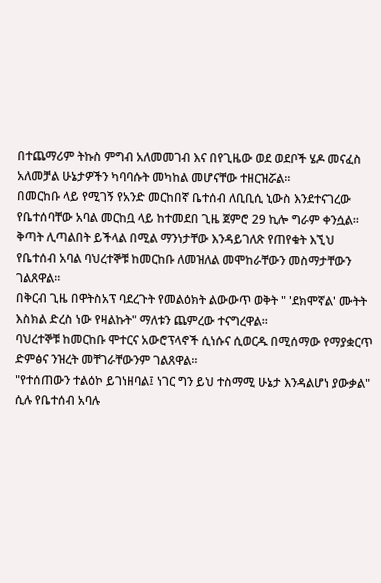በተጨማሪም ትኩስ ምግብ አለመመገብ እና በየጊዜው ወደ ወደቦች ሄዶ መናፈስ አለመቻል ሁኔታዎችን ካባባሱት መካከል መሆናቸው ተዘርዝሯል።
በመርከቡ ላይ የሚገኝ የአንድ መርከበኛ ቤተሰብ ለቢቢሲ ኒውስ እንደተናገረው የቤተሰባቸው አባል መርከቧ ላይ ከተመደበ ጊዜ ጀምሮ 29 ኪሎ ግራም ቀንሷል።
ቅጣት ሊጣልበት ይችላል በሚል ማንነታቸው እንዳይገለጽ የጠየቁት እኚህ የቤተሰብ አባል ባህረተኞቹ ከመርከቡ ለመዝለል መሞከራቸውን መስማታቸውን ገልጸዋል።
በቅርብ ጊዜ በዋትስአፕ ባደረጉት የመልዕክት ልውውጥ ወቅት " 'ደክሞኛል' ሙትት እስክል ድረስ ነው የዛልኩት" ማለቱን ጨምረው ተናግረዋል።
ባህረተኞቹ ከመርከቡ ሞተርና አውሮፕላኖች ሲነሱና ሲወርዱ በሚሰማው የማያቋርጥ ድምፅና ንዝረት መቸገራቸውንም ገልጸዋል።
"የተሰጠውን ተልዕኮ ይገነዘባል፤ ነገር ግን ይህ ተስማሚ ሁኔታ እንዳልሆነ ያውቃል" ሲሉ የቤተሰብ አባሉ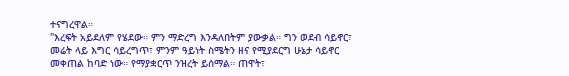ተናግረዋል።
"እረፍት አይደለም የሄደው። ምን ማድረግ እንዳለበትም ያውቃል። ግን ወደብ ሳይኖር፣ መሬት ላይ እግር ሳይረግጥ፣ ምንም ዓይነት ስሜትን ዘና የሚያደርግ ሁኔታ ሳይኖር መቀጠል ከባድ ነው። የማያቋርጥ ንዝረት ይሰማል። ጠዋት፣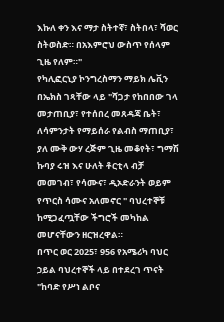እኩለ ቀን እና ማታ ስትተኛ፣ ስትበላ፣ ሻወር ስትወስድ። በአእምሮህ ውስጥ የሰላም ጊዜ የለም።"
የካሊፎርኒያ ኮንግረስማን ማይክ ሌቪን በኤክስ ገጻቸው ላይ "ሻጋታ የከበበው ገላ መታጠቢያ፣ የተሰበረ መጸዳጃ ቤት፣ ለሳምንታት የማይሰራ የልብስ ማጠቢያ፣ ያለ ሙቅ ውሃ ረጅም ጊዜ መቆየት፣ ግማሽ ኩባያ ሩዝ እና ሁለት ቶርቲላ ብቻ መመገብ፣ የሳሙና፣ ዲኦድራንት ወይም የጥርስ ሳሙና አለመኖር " ባህረተኞቹ ከሚጋፈጧቸው ችግሮች መካከል መሆናቸውን ዘርዝረዋል።
በጥር ወር 2025፣ 956 የአሜሪካ ባህር ኃይል ባህረተኞች ላይ በተደረገ ጥናት "ከባድ የሥነ ልቦና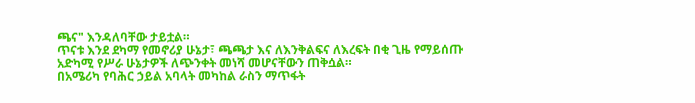ጫና" እንዳለባቸው ታይቷል።
ጥናቱ እንደ ደካማ የመኖሪያ ሁኔታ፣ ጫጫታ እና ለእንቅልፍና ለእረፍት በቂ ጊዜ የማይሰጡ አድካሚ የሥራ ሁኔታዎች ለጭንቀት መነሻ መሆናቸውን ጠቅሷል።
በአሜሪካ የባሕር ኃይል አባላት መካከል ራስን ማጥፋት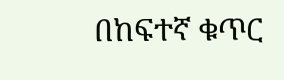በከፍተኛ ቁጥር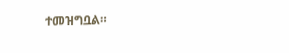ተመዝግቧል።